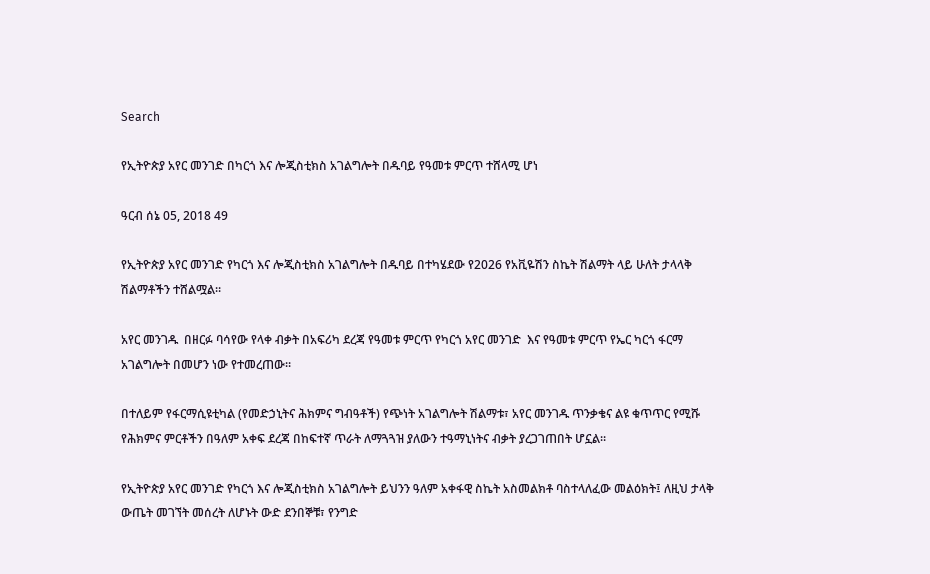Search

የኢትዮጵያ አየር መንገድ በካርጎ እና ሎጂስቲክስ አገልግሎት በዱባይ የዓመቱ ምርጥ ተሸላሚ ሆነ

ዓርብ ሰኔ 05, 2018 49

የኢትዮጵያ አየር መንገድ የካርጎ እና ሎጂስቲክስ አገልግሎት በዱባይ በተካሄደው የ2026 የአቪዬሽን ስኬት ሽልማት ላይ ሁለት ታላላቅ ሽልማቶችን ተሸልሟል።

አየር መንገዱ  በዘርፉ ባሳየው የላቀ ብቃት በአፍሪካ ደረጃ የዓመቱ ምርጥ የካርጎ አየር መንገድ  እና የዓመቱ ምርጥ የኤር ካርጎ ፋርማ አገልግሎት በመሆን ነው የተመረጠው።

በተለይም የፋርማሲዩቲካል (የመድኃኒትና ሕክምና ግብዓቶች) የጭነት አገልግሎት ሽልማቱ፣ አየር መንገዱ ጥንቃቄና ልዩ ቁጥጥር የሚሹ የሕክምና ምርቶችን በዓለም አቀፍ ደረጃ በከፍተኛ ጥራት ለማጓጓዝ ያለውን ተዓማኒነትና ብቃት ያረጋገጠበት ሆኗል።

የኢትዮጵያ አየር መንገድ የካርጎ እና ሎጂስቲክስ አገልግሎት ይህንን ዓለም አቀፋዊ ስኬት አስመልክቶ ባስተላለፈው መልዕክት፤ ለዚህ ታላቅ ውጤት መገኘት መሰረት ለሆኑት ውድ ደንበኞቹ፣ የንግድ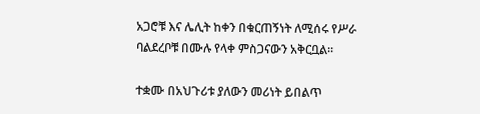አጋሮቹ እና ሌሊት ከቀን በቁርጠኝነት ለሚሰሩ የሥራ ባልደረቦቹ በሙሉ የላቀ ምስጋናውን አቅርቧል።

ተቋሙ በአህጉሪቱ ያለውን መሪነት ይበልጥ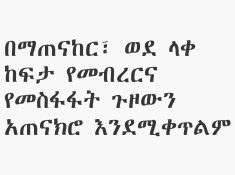በማጠናከር፣ ወደ ላቀ ከፍታ የመብረርና የመስፋፋት ጉዞውን አጠናክሮ እንደሚቀጥልም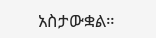አስታውቋል።